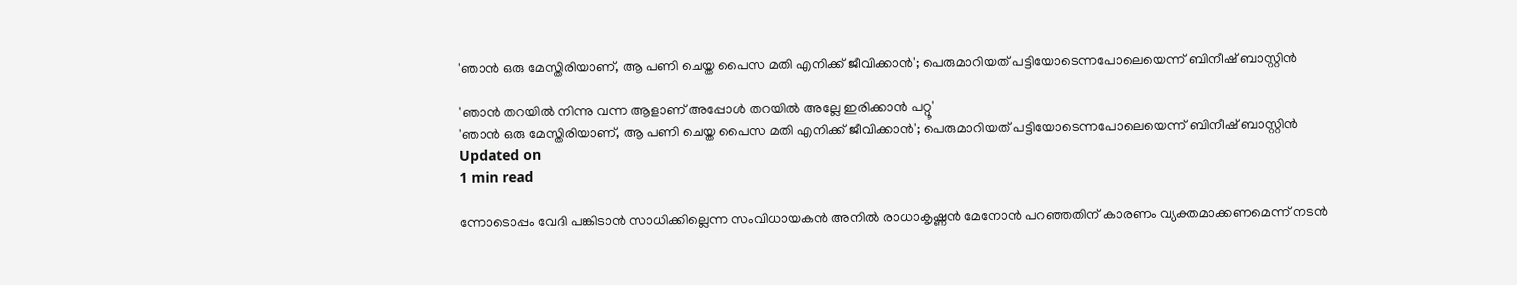'ഞാന്‍ ഒരു മേസ്തിരിയാണ്, ആ പണി ചെയ്ത പൈസ മതി എനിക്ക് ജീവിക്കാന്‍'; പെരുമാറിയത് പട്ടിയോടെന്നപോലെയെന്ന് ബിനീഷ് ബാസ്റ്റിന്‍

'ഞാന്‍ തറയില്‍ നിന്നു വന്ന ആളാണ് അപ്പോള്‍ തറയില്‍ അല്ലേ ഇരിക്കാന്‍ പറ്റൂ'
'ഞാന്‍ ഒരു മേസ്തിരിയാണ്, ആ പണി ചെയ്ത പൈസ മതി എനിക്ക് ജീവിക്കാന്‍'; പെരുമാറിയത് പട്ടിയോടെന്നപോലെയെന്ന് ബിനീഷ് ബാസ്റ്റിന്‍
Updated on
1 min read

ന്നോടൊപ്പം വേദി പങ്കിടാന്‍ സാധിക്കില്ലെന്ന സംവിധായകന്‍ അനില്‍ രാധാകൃഷ്ണന്‍ മേനോന്‍ പറഞ്ഞതിന് കാരണം വ്യക്തമാക്കണമെന്ന് നടന്‍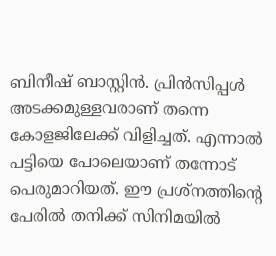ബിനീഷ് ബാസ്റ്റിന്‍. പ്രിന്‍സിപ്പള്‍ അടക്കമുള്ളവരാണ് തന്നെ കോളജിലേക്ക് വിളിച്ചത്. എന്നാല്‍ പട്ടിയെ പോലെയാണ് തന്നോട് പെരുമാറിയത്. ഈ പ്രശ്‌നത്തിന്റെ പേരില്‍ തനിക്ക് സിനിമയില്‍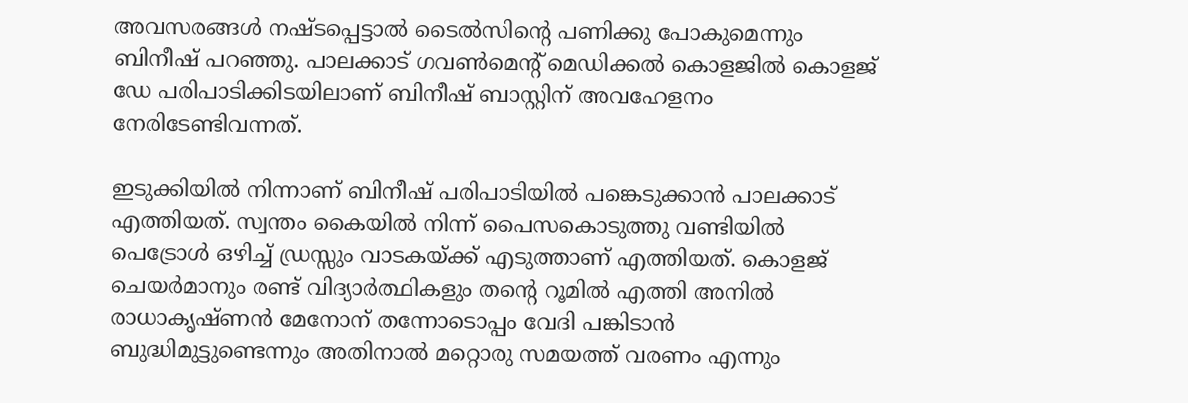അവസരങ്ങള്‍ നഷ്ടപ്പെട്ടാല്‍ ടൈല്‍സിന്റെ പണിക്കു പോകുമെന്നും ബിനീഷ് പറഞ്ഞു. പാലക്കാട് ഗവണ്‍മെന്റ് മെഡിക്കല്‍ കൊളജില്‍ കൊളജ് ഡേ പരിപാടിക്കിടയിലാണ്‌ ബിനീഷ് ബാസ്റ്റിന് അവഹേളനം നേരിടേണ്ടിവന്നത്.

ഇടുക്കിയില്‍ നിന്നാണ് ബിനീഷ് പരിപാടിയില്‍ പങ്കെടുക്കാന്‍ പാലക്കാട് എത്തിയത്. സ്വന്തം കൈയില്‍ നിന്ന് പൈസകൊടുത്തു വണ്ടിയില്‍ പെട്രോള്‍ ഒഴിച്ച് ഡ്രസ്സും വാടകയ്ക്ക് എടുത്താണ് എത്തിയത്. കൊളജ് ചെയര്‍മാനും രണ്ട് വിദ്യാര്‍ത്ഥികളും തന്റെ റൂമില്‍ എത്തി അനില്‍ രാധാകൃഷ്ണന്‍ മേനോന് തന്നോടൊപ്പം വേദി പങ്കിടാന്‍ ബുദ്ധിമുട്ടുണ്ടെന്നും അതിനാല്‍ മറ്റൊരു സമയത്ത് വരണം എന്നും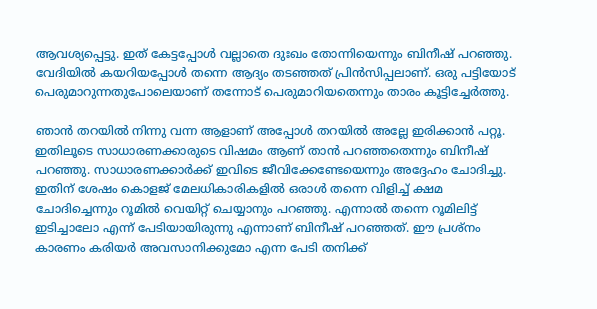ആവശ്യപ്പെട്ടു. ഇത് കേട്ടപ്പോള്‍ വല്ലാതെ ദുഃഖം തോന്നിയെന്നും ബിനീഷ് പറഞ്ഞു. വേദിയില്‍ കയറിയപ്പോള്‍ തന്നെ ആദ്യം തടഞ്ഞത് പ്രിന്‍സിപ്പലാണ്. ഒരു പട്ടിയോട് പെരുമാറുന്നതുപോലെയാണ് തന്നോട് പെരുമാറിയതെന്നും താരം കൂട്ടിച്ചേര്‍ത്തു.

ഞാന്‍ തറയില്‍ നിന്നു വന്ന ആളാണ് അപ്പോള്‍ തറയില്‍ അല്ലേ ഇരിക്കാന്‍ പറ്റൂ. ഇതിലൂടെ സാധാരണക്കാരുടെ വിഷമം ആണ് താന്‍ പറഞ്ഞതെന്നും ബിനീഷ് പറഞ്ഞു. സാധാരണക്കാര്‍ക്ക് ഇവിടെ ജീവിക്കേണ്ടേയെന്നും അദ്ദേഹം ചോദിച്ചു. ഇതിന് ശേഷം കൊളജ് മേലധികാരികളില്‍ ഒരാള്‍ തന്നെ വിളിച്ച് ക്ഷമ ചോദിച്ചെന്നും റൂമില്‍ വെയിറ്റ് ചെയ്യാനും പറഞ്ഞു. എന്നാല്‍ തന്നെ റൂമിലിട്ട് ഇടിച്ചാലോ എന്ന് പേടിയായിരുന്നു എന്നാണ് ബിനീഷ് പറഞ്ഞത്. ഈ പ്രശ്‌നം കാരണം കരിയര്‍ അവസാനിക്കുമോ എന്ന പേടി തനിക്ക്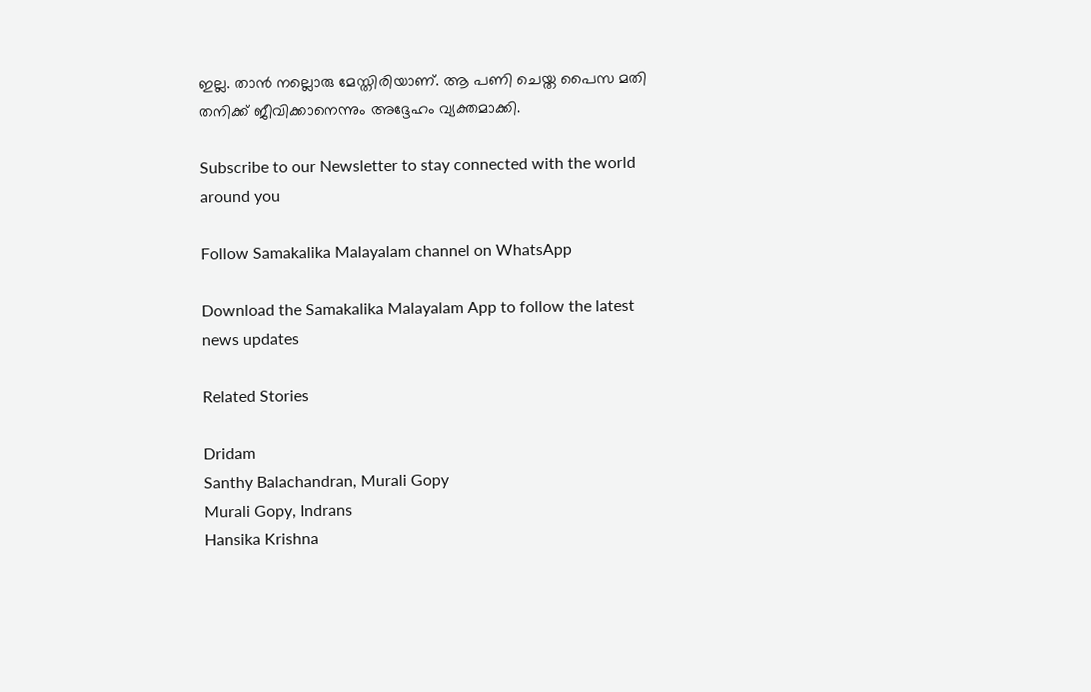ഇല്ല. താന്‍ നല്ലൊരു മേസ്തിരിയാണ്. ആ പണി ചെയ്ത പൈസ മതി തനിക്ക് ജീവിക്കാനെന്നും അദ്ദേഹം വ്യക്തമാക്കി.

Subscribe to our Newsletter to stay connected with the world around you

Follow Samakalika Malayalam channel on WhatsApp

Download the Samakalika Malayalam App to follow the latest news updates

Related Stories

Dridam
Santhy Balachandran, Murali Gopy
Murali Gopy, Indrans
Hansika Krishna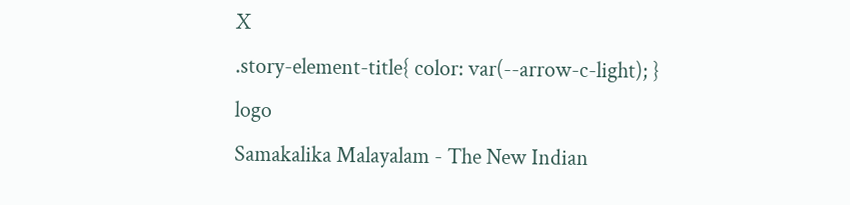X
.story-element-title{ color: var(--arrow-c-light); }
logo
Samakalika Malayalam - The New Indian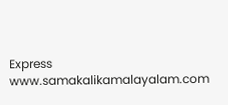Express
www.samakalikamalayalam.com